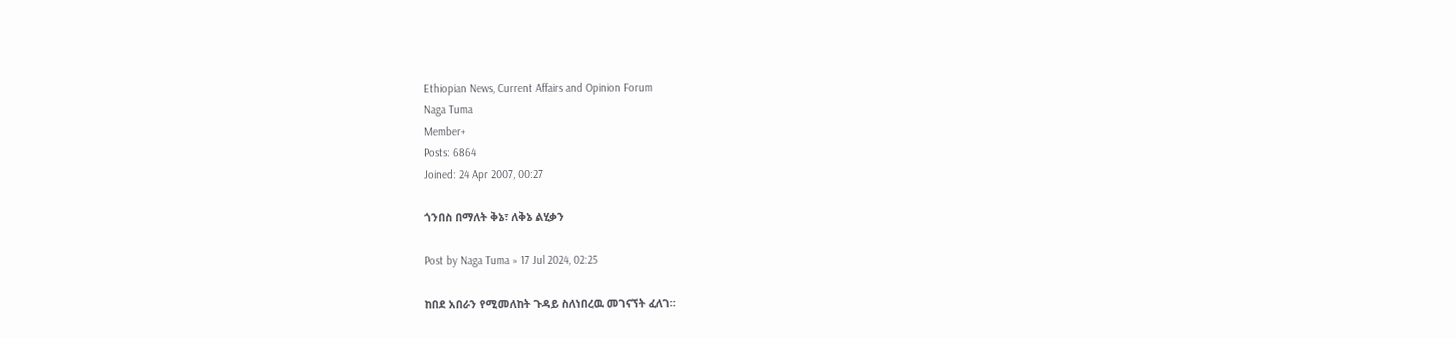Ethiopian News, Current Affairs and Opinion Forum
Naga Tuma
Member+
Posts: 6864
Joined: 24 Apr 2007, 00:27

ጎንበስ በማለት ቅኔ፣ ለቅኔ ልሂቃን

Post by Naga Tuma » 17 Jul 2024, 02:25

ከበደ አበራን የሚመለከት ጉዳይ ስለነበረዉ መገናኘት ፈለገ።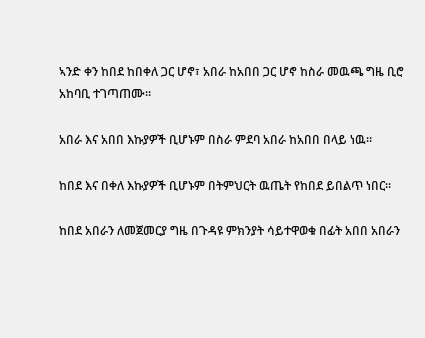ኣንድ ቀን ከበደ ከበቀለ ጋር ሆኖ፣ አበራ ከአበበ ጋር ሆኖ ከስራ መዉጫ ግዜ ቢሮ አከባቢ ተገጣጠሙ።

አበራ እና አበበ እኩያዎች ቢሆኑም በስራ ምደባ አበራ ከአበበ በላይ ነዉ።

ከበደ እና በቀለ እኩያዎች ቢሆኑም በትምህርት ዉጤት የከበደ ይበልጥ ነበር።

ከበደ አበራን ለመጀመርያ ግዜ በጉዳዩ ምክንያት ሳይተዋወቁ በፊት አበበ አበራን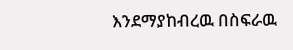እንደማያከብረዉ በስፍራዉ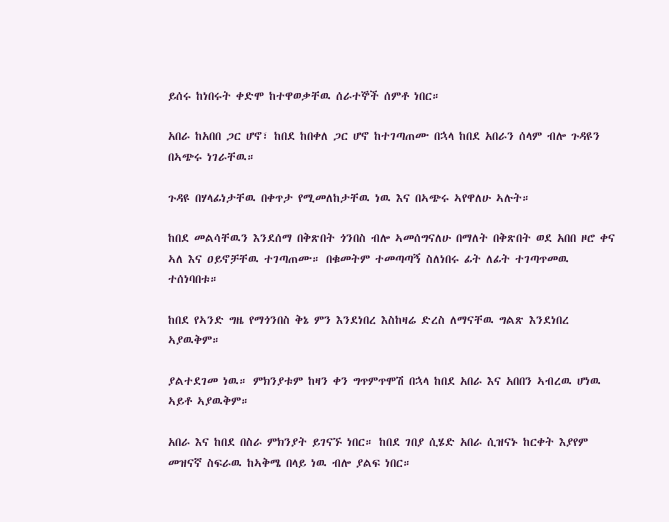ይሰሩ ከነበሩት ቀድሞ ከተዋወቃቸዉ ሰራተኞች ሰምቶ ነበር።

አበራ ከአበበ ጋር ሆኖ፣ ከበደ ከበቀለ ጋር ሆኖ ከተገጣጠሙ በኋላ ከበደ አበራን ሰላም ብሎ ጉዳዩን በኣጭሩ ነገራቸዉ።

ጉዳዩ በሃላፊነታቸዉ በቀጥታ የሚመለከታቸዉ ነዉ እና በኣጭሩ ኣየዋለሁ ኣሉት።

ከበደ መልሳቸዉን እንደሰማ በቅጽበት ጎንበስ ብሎ ኣመሰግናለሁ በማለት በቅጽበት ወደ አበበ ዞሮ ቀና ኣለ እና ዐይኖቻቸዉ ተገጣጠሙ። በቁመትም ተመጣጣኝ ስለነበሩ ፊት ለፊት ተገጣጥመዉ ተሰነባበቱ።

ከበደ የኣንድ ግዜ የማጎንበስ ቅኔ ምን እንደነበረ እስከዛሬ ድረስ ለማናቸዉ ግልጽ እንደነበረ ኣያዉቅም።

ያልተደገመ ነዉ። ምክንያቱም ከዛን ቀን ግጥምጥሞሽ በኋላ ከበደ አበራ እና አበበን ኣብረዉ ሆነዉ ኣይቶ ኣያዉቅም።

አበራ እና ከበደ በስራ ምክንያት ይገናኙ ነበር። ከበደ ገበያ ሲሄድ አበራ ሲዝናኑ ከርቀት እያየም መዝናኛ ስፍራዉ ከኣቅሜ በላይ ነዉ ብሎ ያልፍ ነበር።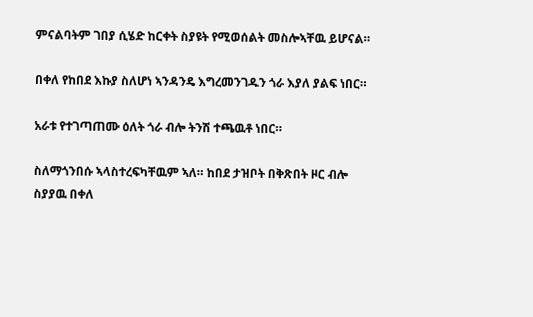ምናልባትም ገበያ ሲሄድ ከርቀት ስያዩት የሚወሰልት መስሎኣቸዉ ይሆናል።

በቀለ የከበደ እኩያ ስለሆነ ኣንዳንዴ እግረመንገዱን ጎራ እያለ ያልፍ ነበር።

አራቱ የተገጣጠሙ ዕለት ጎራ ብሎ ትንሽ ተጫዉቶ ነበር።

ስለማጎንበሱ ኣላስተረፍካቸዉም ኣለ። ከበደ ታዝቦት በቅጽበት ዞር ብሎ ስያያዉ በቀለ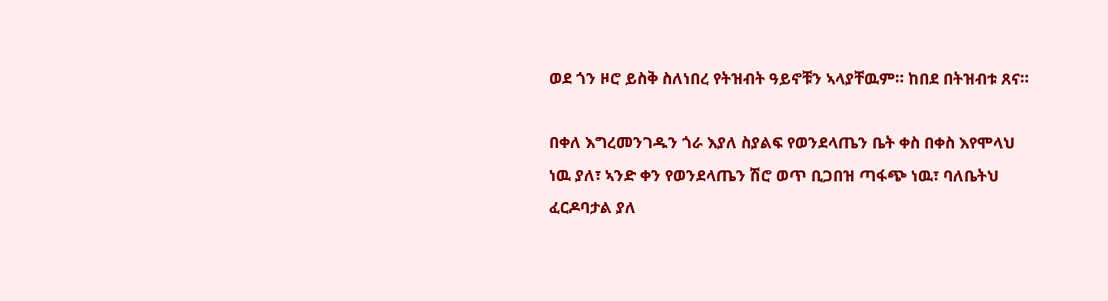ወደ ጎን ዞሮ ይስቅ ስለነበረ የትዝብት ዓይኖቹን ኣላያቸዉም። ከበደ በትዝብቱ ጸና።

በቀለ እግረመንገዱን ጎራ እያለ ስያልፍ የወንደላጤን ቤት ቀስ በቀስ እየሞላህ ነዉ ያለ፣ ኣንድ ቀን የወንደላጤን ሽሮ ወጥ ቢጋበዝ ጣፋጭ ነዉ፣ ባለቤትህ ፈርዶባታል ያለ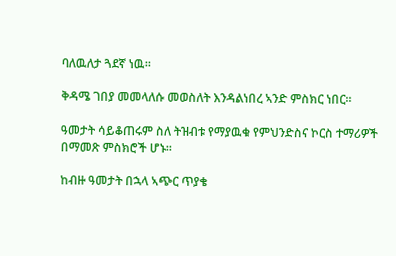ባለዉለታ ጓደኛ ነዉ።

ቅዳሜ ገበያ መመላለሱ መወስለት እንዳልነበረ ኣንድ ምስክር ነበር።

ዓመታት ሳይቆጠሩም ስለ ትዝብቱ የማያዉቁ የምህንድስና ኮርስ ተማሪዎች በማመጽ ምስክሮች ሆኑ።

ከብዙ ዓመታት በኋላ ኣጭር ጥያቄ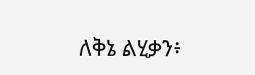ለቅኔ ልሂቃን፥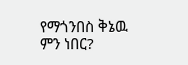የማጎንበስ ቅኔዉ ምን ነበር?